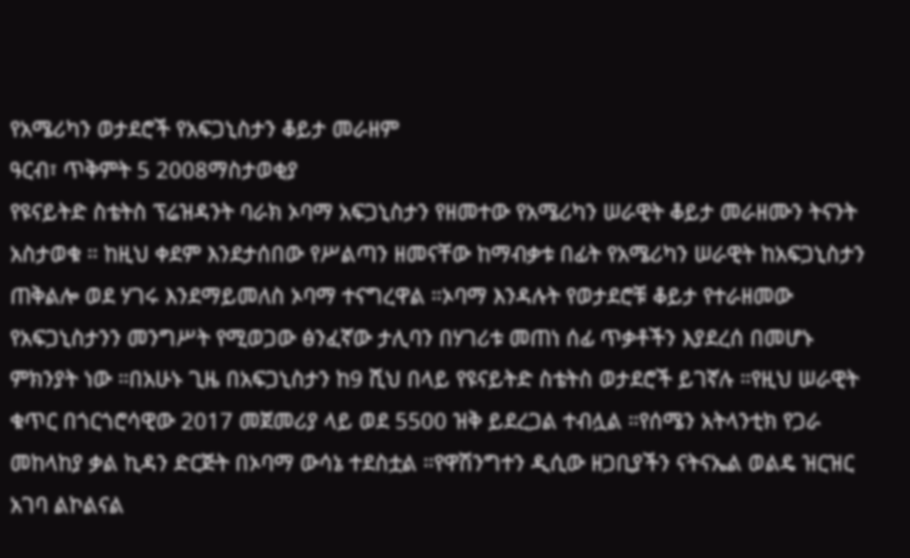የአሜሪካን ወታደሮች የአፍጋኒስታን ቆይታ መራዘም
ዓርብ፣ ጥቅምት 5 2008ማስታወቂያ
የዩናይትድ ስቴትስ ፕሬዝዳንት ባራክ ኦባማ አፍጋኒስታን የዘመተው የአሜሪካን ሠራዊት ቆይታ መራዘሙን ትናንት አስታወቁ ። ከዚህ ቀደም እንደታሰበው የሥልጣን ዘመናቸው ከማብቃቱ በፊት የአሜሪካን ሠራዊት ከአፍጋኒስታን ጠቅልሎ ወደ ሃገሩ እንደማይመለስ ኦባማ ተናግረዋል ።ኦባማ እንዳሉት የወታደሮቹ ቆይታ የተራዘመው የአፍጋኒስታንን መንግሥት የሚወጋው ፅንፈኛው ታሊባን በሃገሪቱ መጠነ ሰፊ ጥቃቶችን እያደረሰ በመሆኑ ምክንያት ነው ።በአሁኑ ጊዜ በአፍጋኒስታን ከ9 ሺህ በላይ የዩናይትድ ስቴትስ ወታደሮች ይገኛሉ ።የዚህ ሠራዊት ቁጥር በጎርጎሮሳዊው 2017 መጀመሪያ ላይ ወደ 5500 ዝቅ ይደረጋል ተብሏል ።የሰሜን አትላንቲክ የጋራ መከላከያ ቃል ኪዳን ድርጅት በኦባማ ውሳኔ ተደስቷል ።የዋሽንግተን ዲሲው ዘጋቢያችን ናትናኤል ወልዴ ዝርዝር አገባ ልኮልናል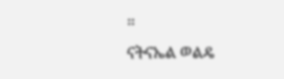።
ናትናኤል ወልዴ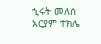ኂሩት መለሰ
አርያም ተክሌ